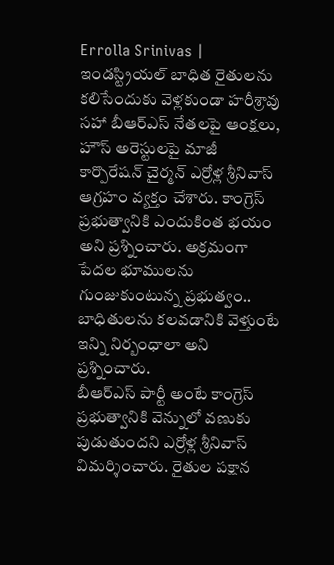Errolla Srinivas | ఇండస్ట్రియల్ బాధిత రైతులను కలిసేందుకు వెళ్లకుండా హరీశ్రావు సహా బీఆర్ఎస్ నేతలపై ఆంక్షలు, హౌస్ అరెస్టులపై మాజీ కార్పొరేషన్ చైర్మన్ ఎర్రోళ్ల శ్రీనివాస్ ఆగ్రహం వ్యక్తం చేశారు. కాంగ్రెస్ ప్రభుత్వానికి ఎందుకింత భయం అని ప్రశ్నించారు. అక్రమంగా పేదల భూములను గుంజుకుంటున్న ప్రభుత్వం.. బాధితులను కలవడానికి వెళ్తుంటే ఇన్ని నిర్బంధాలా అని ప్రశ్నించారు.
బీఆర్ఎస్ పార్టీ అంటే కాంగ్రెస్ ప్రభుత్వానికి వెన్నులో వణుకు పుడుతుందని ఎర్రోళ్ల శ్రీనివాస్ విమర్శించారు. రైతుల పక్షాన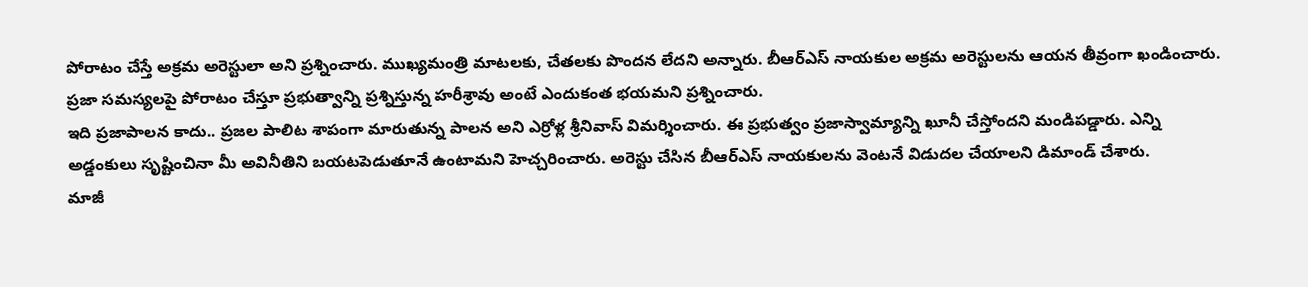పోరాటం చేస్తే అక్రమ అరెస్టులా అని ప్రశ్నించారు. ముఖ్యమంత్రి మాటలకు, చేతలకు పొందన లేదని అన్నారు. బీఆర్ఎస్ నాయకుల అక్రమ అరెస్టులను ఆయన తీవ్రంగా ఖండించారు. ప్రజా సమస్యలపై పోరాటం చేస్తూ ప్రభుత్వాన్ని ప్రశ్నిస్తున్న హరీశ్రావు అంటే ఎందుకంత భయమని ప్రశ్నించారు.
ఇది ప్రజాపాలన కాదు.. ప్రజల పాలిట శాపంగా మారుతున్న పాలన అని ఎర్రోళ్ల శ్రీనివాస్ విమర్శించారు. ఈ ప్రభుత్వం ప్రజాస్వామ్యాన్ని ఖూనీ చేస్తోందని మండిపడ్డారు. ఎన్ని అడ్డంకులు సృష్టించినా మీ అవినీతిని బయటపెడుతూనే ఉంటామని హెచ్చరించారు. అరెస్టు చేసిన బీఆర్ఎస్ నాయకులను వెంటనే విడుదల చేయాలని డిమాండ్ చేశారు.
మాజీ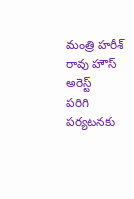మంత్రి హరీశ్ రావు హౌస్ అరెస్ట్
పరిగి పర్యటనకు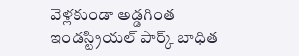వెళ్లకుండా అడ్డగింత
ఇండస్ట్రియల్ పార్క్ బాధిత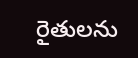రైతులను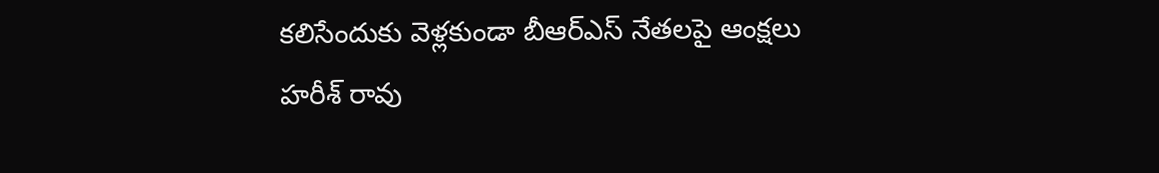కలిసేందుకు వెళ్లకుండా బీఆర్ఎస్ నేతలపై ఆంక్షలు
హరీశ్ రావు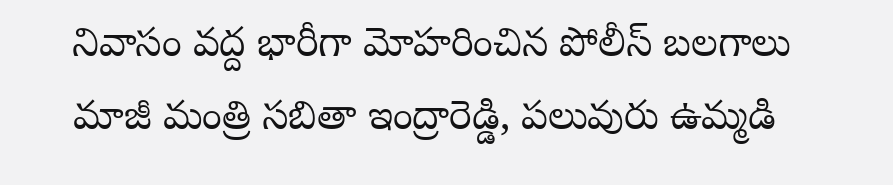నివాసం వద్ద భారీగా మోహరించిన పోలీస్ బలగాలు
మాజీ మంత్రి సబితా ఇంద్రారెడ్డి, పలువురు ఉమ్మడి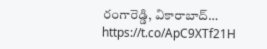రంగారెడ్డి, వికారాబాద్… https://t.co/ApC9XTf21H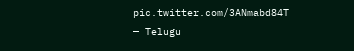pic.twitter.com/3ANmabd84T
— Telugu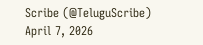Scribe (@TeluguScribe) April 7, 2026